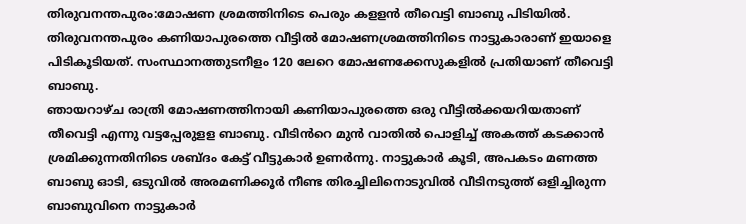തിരുവനന്തപുരം:മോഷണ ശ്രമത്തിനിടെ പെരും കളളൻ തീവെട്ടി ബാബു പിടിയിൽ. തിരുവനന്തപുരം കണിയാപുരത്തെ വീട്ടിൽ മോഷണശ്രമത്തിനിടെ നാട്ടുകാരാണ് ഇയാളെ പിടികൂടിയത്. സംസ്ഥാനത്തുടനീളം 120 ലേറെ മോഷണക്കേസുകളിൽ പ്രതിയാണ് തീവെട്ടി ബാബു.
ഞായറാഴ്ച രാത്രി മോഷണത്തിനായി കണിയാപുരത്തെ ഒരു വീട്ടിൽക്കയറിയതാണ് തീവെട്ടി എന്നു വട്ടപ്പേരുളള ബാബു. വീടിൻറെ മുൻ വാതിൽ പൊളിച്ച് അകത്ത് കടക്കാൻ ശ്രമിക്കുന്നതിനിടെ ശബ്ദം കേട്ട് വീട്ടുകാർ ഉണർന്നു. നാട്ടുകാർ കൂടി, അപകടം മണത്ത ബാബു ഓടി, ഒടുവിൽ അരമണിക്കൂർ നീണ്ട തിരച്ചിലിനൊടുവിൽ വീടിനടുത്ത് ഒളിച്ചിരുന്ന ബാബുവിനെ നാട്ടുകാർ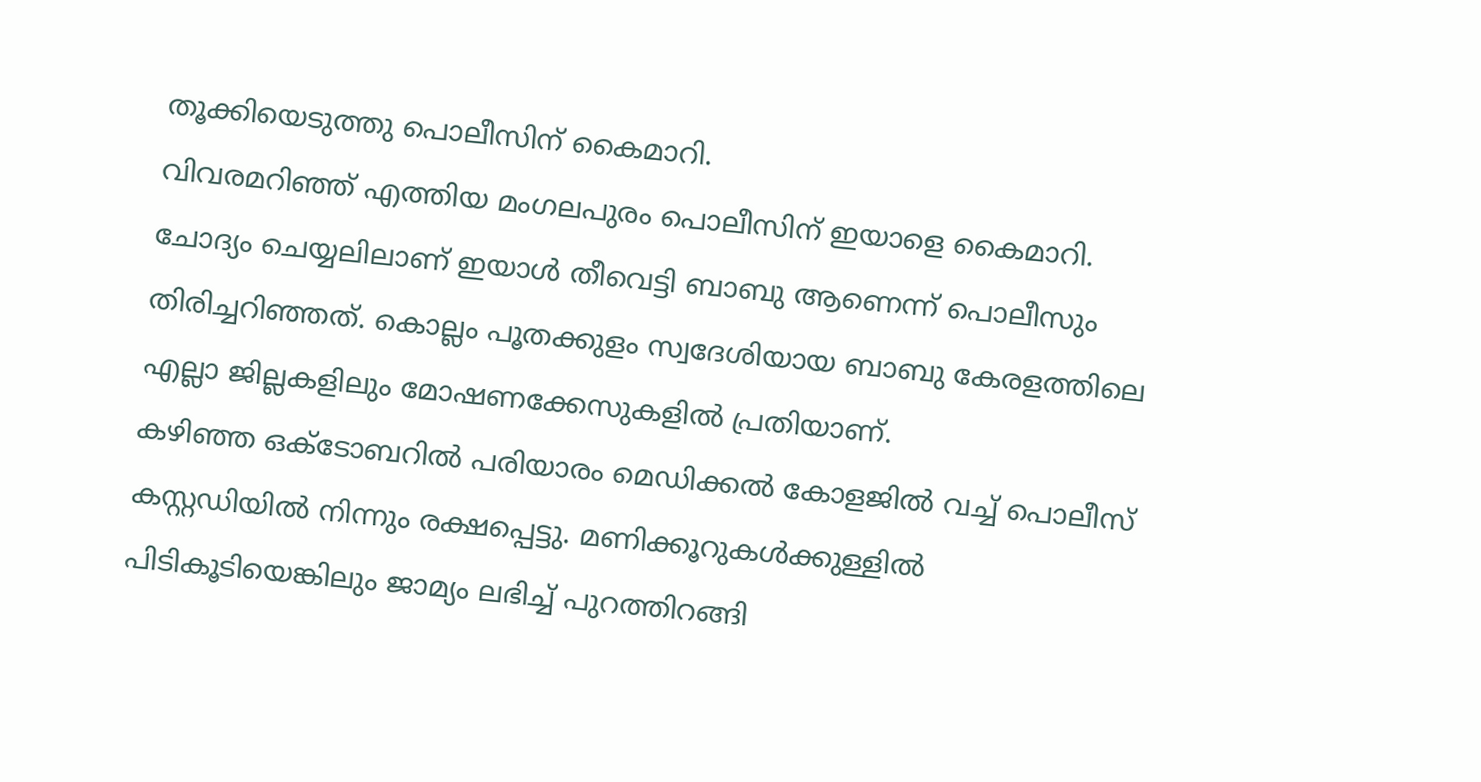തൂക്കിയെടുത്തു പൊലീസിന് കൈമാറി.
വിവരമറിഞ്ഞ് എത്തിയ മംഗലപുരം പൊലീസിന് ഇയാളെ കൈമാറി. ചോദ്യം ചെയ്യലിലാണ് ഇയാൾ തീവെട്ടി ബാബു ആണെന്ന് പൊലീസും തിരിച്ചറിഞ്ഞത്. കൊല്ലം പൂതക്കുളം സ്വദേശിയായ ബാബു കേരളത്തിലെ എല്ലാ ജില്ലകളിലും മോഷണക്കേസുകളിൽ പ്രതിയാണ്.
കഴിഞ്ഞ ഒക്ടോബറിൽ പരിയാരം മെഡിക്കൽ കോളജിൽ വച്ച് പൊലീസ് കസ്റ്റഡിയിൽ നിന്നും രക്ഷപ്പെട്ടു. മണിക്കൂറുകൾക്കുള്ളിൽ പിടികൂടിയെങ്കിലും ജാമ്യം ലഭിച്ച് പുറത്തിറങ്ങി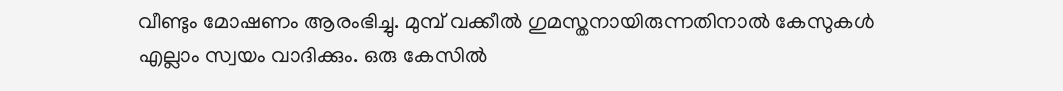വീണ്ടും മോഷണം ആരംഭിച്ചു. മുമ്പ് വക്കീൽ ഗുമസ്തനായിരുന്നതിനാൽ കേസുകൾ എല്ലാം സ്വയം വാദിക്കും. ഒരു കേസിൽ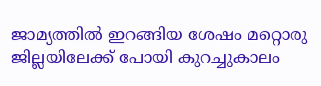ജാമ്യത്തിൽ ഇറങ്ങിയ ശേഷം മറ്റൊരു ജില്ലയിലേക്ക് പോയി കുറച്ചുകാലം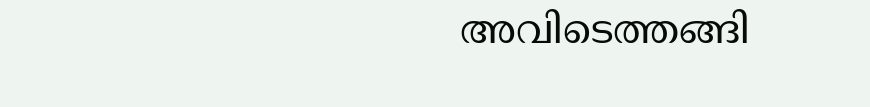അവിടെത്തങ്ങി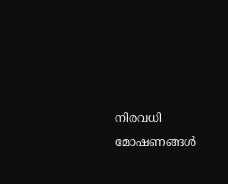നിരവധി മോഷണങ്ങൾ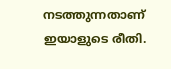നടത്തുന്നതാണ് ഇയാളുടെ രീതി.